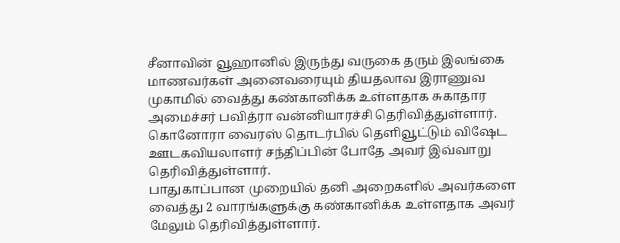சீனாவின் வூஹானில் இருந்து வருகை தரும் இலங்கை மாணவர்கள் அனைவரையும் தியதலாவ இராணுவ முகாமில் வைத்து கண்கானிக்க உள்ளதாக சுகாதார அமைச்சர் பவித்ரா வன்னியாரச்சி தெரிவித்துள்ளார்.
கொனோரா வைரஸ் தொடர்பில் தெளிவூட்டும் விஷேட ஊடகவியலாளர் சந்திப்பின் போதே அவர் இவ்வாறு தெரிவித்துள்ளார்.
பாதுகாப்பான முறையில் தனி அறைகளில் அவர்களை வைத்து 2 வாரங்களுக்கு கண்கானிக்க உள்ளதாக அவர் மேலும் தெரிவித்துள்ளார்.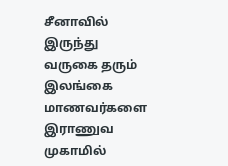சீனாவில் இருந்து வருகை தரும் இலங்கை மாணவர்களை இராணுவ முகாமில்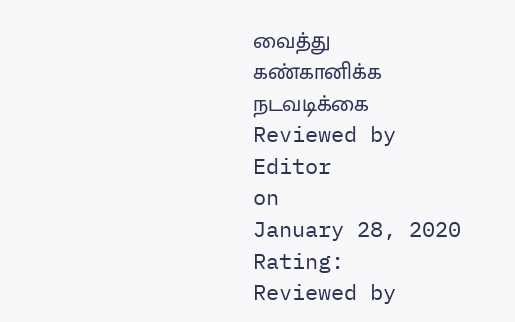வைத்து கண்கானிக்க நடவடிக்கை
Reviewed by Editor
on
January 28, 2020
Rating:
Reviewed by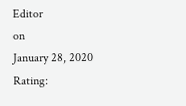Editor
on
January 28, 2020
Rating: